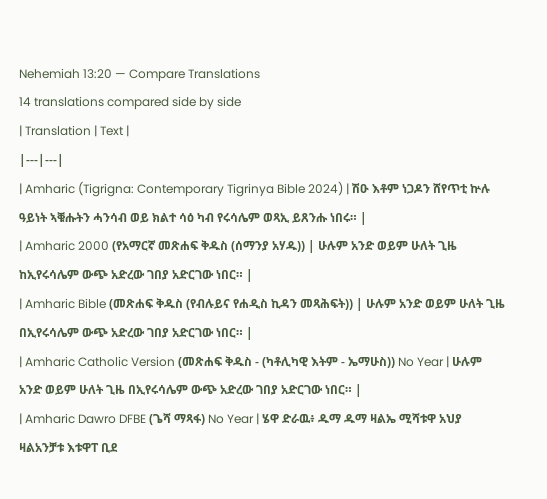Nehemiah 13:20 — Compare Translations
14 translations compared side by side
| Translation | Text |
|---|---|
| Amharic (Tigrigna: Contemporary Tigrinya Bible 2024) | ሽዑ እቶም ነጋዶን ሸየጥቲ ኵሉ ዓይነት ኣቑሑትን ሓንሳብ ወይ ክልተ ሳዕ ካብ የሩሳሌም ወጻኢ ይጸንሑ ነበሩ። |
| Amharic 2000 (የአማርኛ መጽሐፍ ቅዱስ (ሰማንያ አሃዱ)) | ሁሉም አንድ ወይም ሁለት ጊዜ ከኢየሩሳሌም ውጭ አድረው ገበያ አድርገው ነበር። |
| Amharic Bible (መጽሐፍ ቅዱስ (የብሉይና የሐዲስ ኪዳን መጻሕፍት)) | ሁሉም አንድ ወይም ሁለት ጊዜ በኢየሩሳሌም ውጭ አድረው ገበያ አድርገው ነበር። |
| Amharic Catholic Version (መጽሐፍ ቅዱስ - (ካቶሊካዊ እትም - ኤማሁስ)) No Year | ሁሉም አንድ ወይም ሁለት ጊዜ በኢየሩሳሌም ውጭ አድረው ገበያ አድርገው ነበር። |
| Amharic Dawro DFBE (ጌሻ ማጻፋ) No Year | ሄዋ ድራዉ፥ ዱማ ዱማ ዛልኤ ሚሻቱዋ አህያ ዛልአንቻቱ እቱዋፐ ቢደ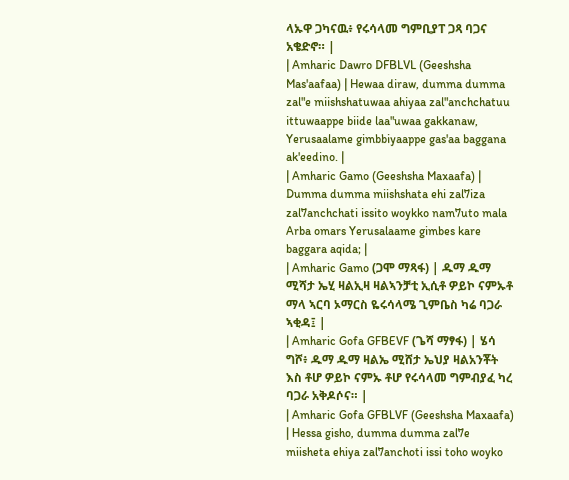ላኡዋ ጋካናዉ፥ የሩሳላመ ግምቢያፐ ጋጻ ባጋና አቄድኖ። |
| Amharic Dawro DFBLVL (Geeshsha Mas'aafaa) | Hewaa diraw, dumma dumma zal"e miishshatuwaa ahiyaa zal"anchchatuu ittuwaappe biide laa"uwaa gakkanaw, Yerusaalame gimbbiyaappe gas'aa baggana ak'eedino. |
| Amharic Gamo (Geeshsha Maxaafa) | Dumma dumma miishshata ehi zal7iza zal7anchchati issito woykko nam7uto mala Arba omars Yerusalaame gimbes kare baggara aqida; |
| Amharic Gamo (ጋሞ ማጻፋ) | ዱማ ዱማ ሚሻታ ኤሂ ዛልኢዛ ዛልኣንቻቲ ኢሲቶ ዎይኮ ናምኡቶ ማላ ኣርባ ኦማርስ ዬሩሳላሜ ጊምቤስ ካሬ ባጋራ ኣቂዳ፤ |
| Amharic Gofa GFBEVF (ጌሻ ማፃፋ) | ሄሳ ግሾ፥ ዱማ ዱማ ዛልኤ ሚሸታ ኤህያ ዛልአንቾት እስ ቶሆ ዎይኮ ናምኡ ቶሆ የሩሳላመ ግምብያፈ ካረ ባጋራ አቅዶሶና። |
| Amharic Gofa GFBLVF (Geeshsha Maxaafa) | Hessa gisho, dumma dumma zal7e miisheta ehiya zal7anchoti issi toho woyko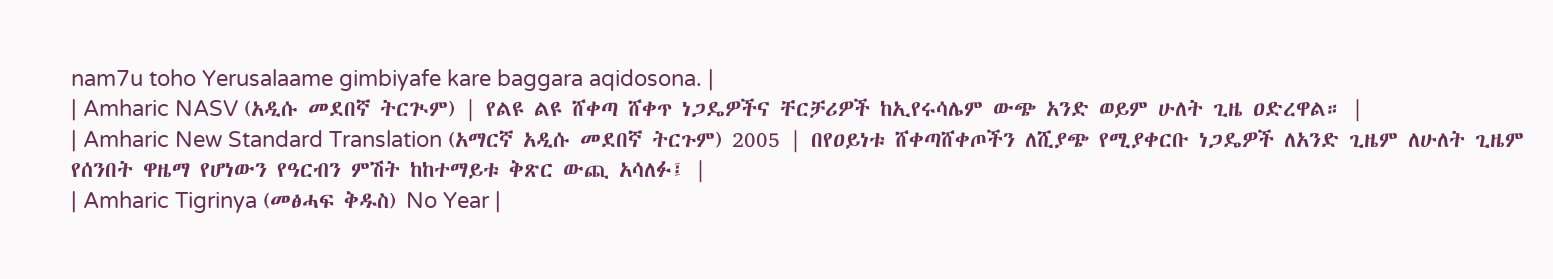nam7u toho Yerusalaame gimbiyafe kare baggara aqidosona. |
| Amharic NASV (አዲሱ መደበኛ ትርጒም) | የልዩ ልዩ ሸቀጣ ሸቀጥ ነጋዴዎችና ቸርቻሪዎች ከኢየሩሳሌም ውጭ አንድ ወይም ሁለት ጊዜ ዐድረዋል። |
| Amharic New Standard Translation (አማርኛ አዲሱ መደበኛ ትርጉም) 2005 | በየዐይነቱ ሸቀጣሸቀጦችን ለሺያጭ የሚያቀርቡ ነጋዴዎች ለአንድ ጊዜም ለሁለት ጊዜም የሰንበት ዋዜማ የሆነውን የዓርብን ምሽት ከከተማይቱ ቅጽር ውጪ አሳለፉ፤ |
| Amharic Tigrinya (መፅሓፍ ቅዱስ) No Year |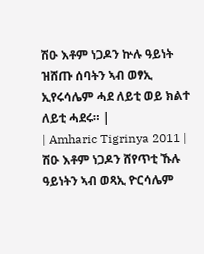ሽዑ እቶም ነጋዶን ኵሉ ዓይነት ዝሸጡ ሰባትን ኣብ ወፃኢ ኢየሩሳሌም ሓደ ለይቲ ወይ ክልተ ለይቲ ሓደሩ። |
| Amharic Tigrinya 2011 | ሽዑ እቶም ነጋዶን ሸየጥቲ ኹሉ ዓይነትን ኣብ ወጻኢ ዮርሳሌም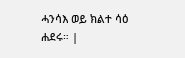ሓንሳእ ወይ ክልተ ሳዕ ሐደሩ። |